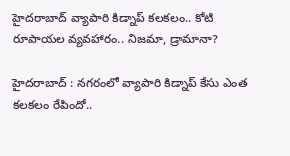హైదరాబాద్‌ వ్యాపారి కిడ్నాప్ కలకలం.. కోటి రూపాయల వ్యవహారం.. నిజమా, డ్రామానా?

హైదరాబాద్‌ : నగరంలో వ్యాపారి కిడ్నాప్ కేసు ఎంత కలకలం రేపిందో..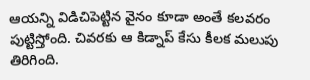ఆయన్ని విడిచిపెట్టిన వైనం కూడా అంతే కలవరం పుట్టిస్తోంది. చివరకు ఆ కిడ్నాప్ కేసు కీలక మలుపు తిరిగింది.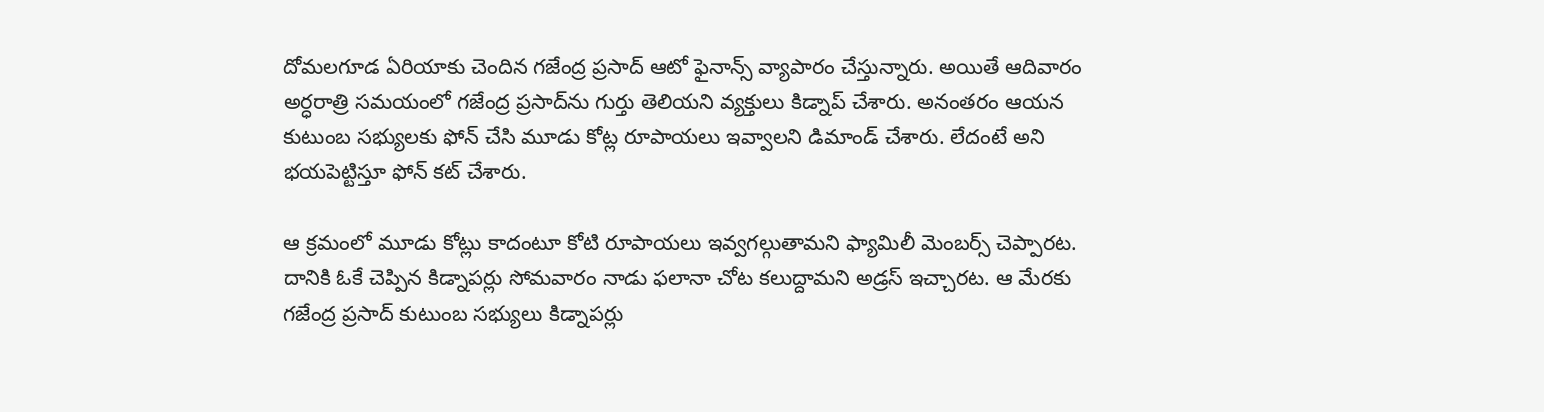దోమలగూడ ఏరియాకు చెందిన గజేంద్ర ప్రసాద్ ఆటో ఫైనాన్స్ వ్యాపారం చేస్తున్నారు. అయితే ఆదివారం అర్ధరాత్రి సమయంలో గజేంద్ర ప్రసాద్‌ను గుర్తు తెలియని వ్యక్తులు కిడ్నాప్ చేశారు. అనంతరం ఆయన కుటుంబ సభ్యులకు ఫోన్ చేసి మూడు కోట్ల రూపాయలు ఇవ్వాలని డిమాండ్ చేశారు. లేదంటే అని భయపెట్టిస్తూ ఫోన్ కట్ చేశారు.

ఆ క్రమంలో మూడు కోట్లు కాదంటూ కోటి రూపాయలు ఇవ్వగల్గుతామని ఫ్యామిలీ మెంబర్స్ చెప్పారట. దానికి ఓకే చెప్పిన కిడ్నాపర్లు సోమవారం నాడు ఫలానా చోట కలుద్దామని అడ్రస్ ఇచ్చారట. ఆ మేరకు గజేంద్ర ప్రసాద్ కుటుంబ సభ్యులు కిడ్నాపర్లు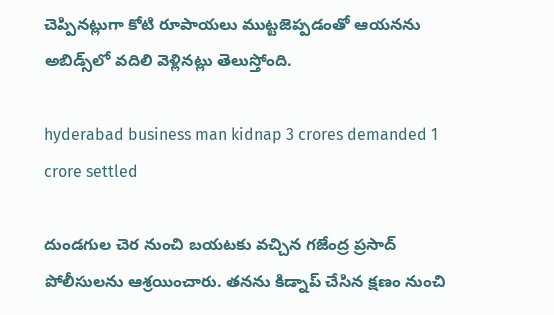చెప్పినట్లుగా కోటి రూపాయలు ముట్టజెప్పడంతో ఆయనను అబిడ్స్‌లో వదిలి వెళ్లినట్లు తెలుస్తోంది.

hyderabad business man kidnap 3 crores demanded 1 crore settled

దుండగుల చెర నుంచి బయటకు వచ్చిన గజేంద్ర ప్రసాద్ పోలీసులను ఆశ్రయించారు. తనను కిడ్నాప్ చేసిన క్షణం నుంచి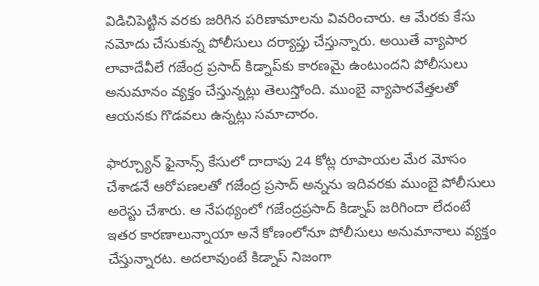విడిచిపెట్టిన వరకు జరిగిన పరిణామాలను వివరించారు. ఆ మేరకు కేసు నమోదు చేసుకున్న పోలీసులు దర్యాప్తు చేస్తున్నారు. అయితే వ్యాపార లావాదేవీలే గజేంద్ర ప్రసాద్ కిడ్నాప్‌కు కారణమై ఉంటుందని పోలీసులు అనుమానం వ్యక్తం చేస్తున్నట్లు తెలుస్తోంది. ముంబై వ్యాపారవేత్తలతో ఆయనకు గొడవలు ఉన్నట్లు సమాచారం.

ఫార్చ్యూన్‌ ఫైనాన్స్‌ కేసులో దాదాపు 24 కోట్ల రూపాయల మేర మోసం చేశాడనే ఆరోపణలతో గజేంద్ర ప్రసాద్ అన్నను ఇదివరకు ముంబై పోలీసులు అరెస్టు చేశారు. ఆ నేపథ్యంలో గజేంద్రప్రసాద్‌ కిడ్నాప్‌ జరిగిందా లేదంటే ఇతర కారణాలున్నాయా అనే కోణంలోనూ పోలీసులు అనుమానాలు వ్యక్తం చేస్తున్నారట. అదలావుంటే కిడ్నాప్ నిజంగా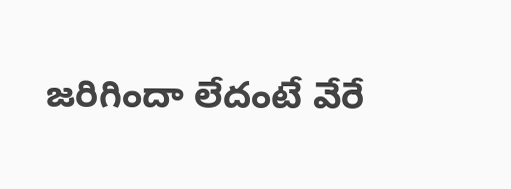జరిగిందా లేదంటే వేరే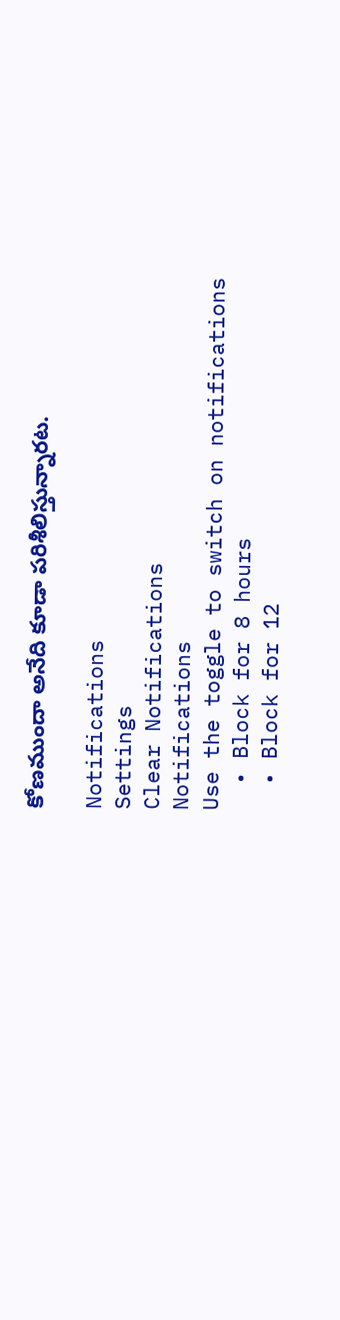కోణముందా అనేది కూడా పరిశీలిస్తున్నారట.

Notifications
Settings
Clear Notifications
Notifications
Use the toggle to switch on notifications
  • Block for 8 hours
  • Block for 12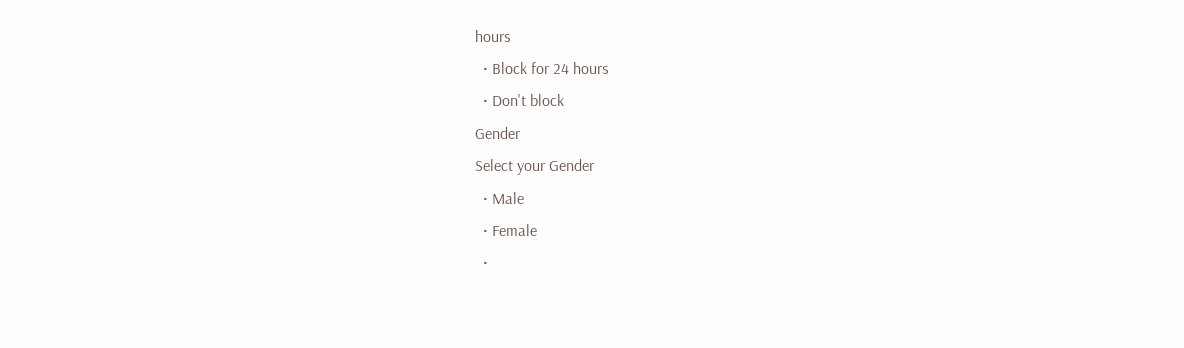hours
  • Block for 24 hours
  • Don't block
Gender
Select your Gender
  • Male
  • Female
  •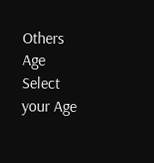Others
Age
Select your Age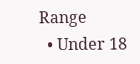Range
  • Under 18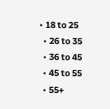• 18 to 25
  • 26 to 35
  • 36 to 45
  • 45 to 55
  • 55+